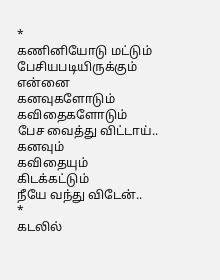*
கணினியோடு மட்டும்
பேசியபடியிருக்கும்
என்னை
கனவுகளோடும்
கவிதைகளோடும்
பேச வைத்து விட்டாய்..
கனவும்
கவிதையும்
கிடக்கட்டும்
நீயே வந்து விடேன்..
*
கடலில்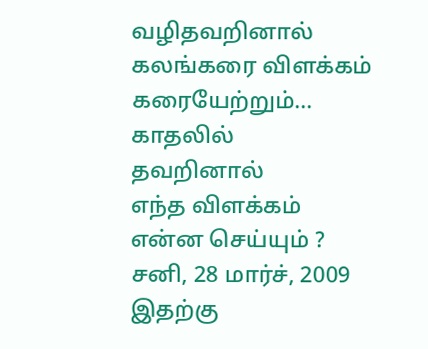வழிதவறினால்
கலங்கரை விளக்கம்
கரையேற்றும்...
காதலில்
தவறினால்
எந்த விளக்கம்
என்ன செய்யும் ?
சனி, 28 மார்ச், 2009
இதற்கு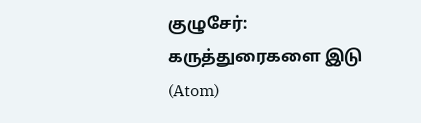குழுசேர்:
கருத்துரைகளை இடு (Atom)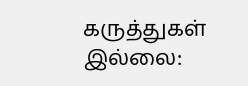கருத்துகள் இல்லை: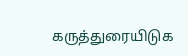கருத்துரையிடுக